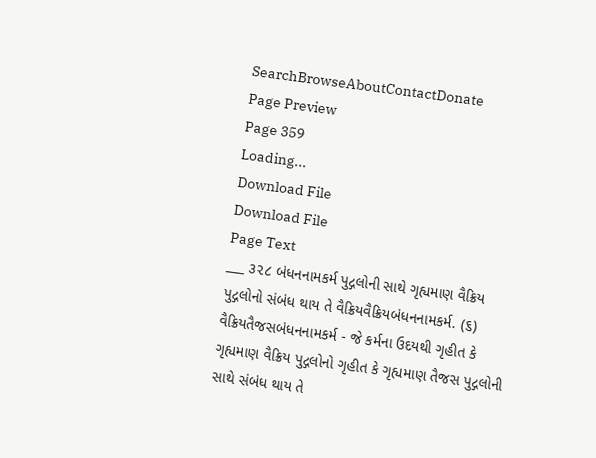SearchBrowseAboutContactDonate
Page Preview
Page 359
Loading...
Download File
Download File
Page Text
___ ૩૨૮ બંધનનામકર્મ પુદ્ગલોની સાથે ગૃહ્યમાણ વૈક્રિય પુદ્ગલોનો સંબંધ થાય તે વૈક્રિયવૈક્રિયબંધનનામકર્મ. (૬) વૈક્રિયતૈજસબંધનનામકર્મ - જે કર્મના ઉદયથી ગૃહીત કે ગૃહ્યમાણ વૈક્રિય પુદ્ગલોનો ગૃહીત કે ગૃહ્યમાણ તૈજસ પુદ્ગલોની સાથે સંબંધ થાય તે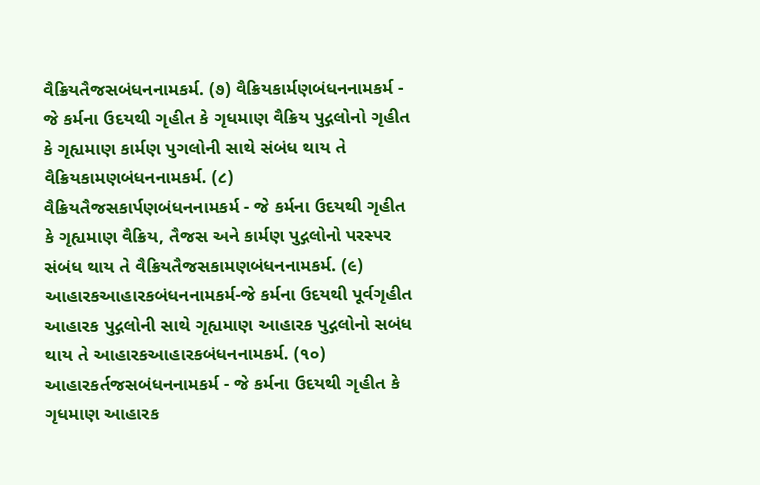વૈક્રિયતૈજસબંધનનામકર્મ. (૭) વૈક્રિયકાર્મણબંધનનામકર્મ - જે કર્મના ઉદયથી ગૃહીત કે ગૃધમાણ વૈક્રિય પુદ્ગલોનો ગૃહીત કે ગૃહ્યમાણ કાર્મણ પુગલોની સાથે સંબંધ થાય તે વૈક્રિયકામણબંધનનામકર્મ. (૮) વૈક્રિયતૈજસકાર્પણબંધનનામકર્મ - જે કર્મના ઉદયથી ગૃહીત કે ગૃહ્યમાણ વૈક્રિય, તૈજસ અને કાર્મણ પુદ્ગલોનો પરસ્પર સંબંધ થાય તે વૈક્રિયતૈજસકામણબંધનનામકર્મ. (૯) આહારકઆહારકબંધનનામકર્મ-જે કર્મના ઉદયથી પૂર્વગૃહીત આહારક પુદ્ગલોની સાથે ગૃહ્યમાણ આહારક પુદ્ગલોનો સબંધ થાય તે આહારકઆહારકબંધનનામકર્મ. (૧૦) આહારકર્તજસબંધનનામકર્મ - જે કર્મના ઉદયથી ગૃહીત કે ગૃધમાણ આહારક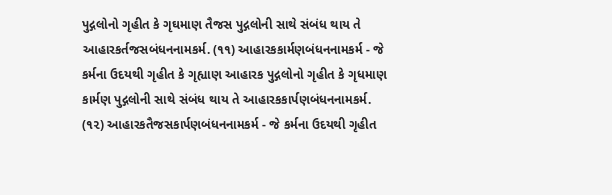પુદ્ગલોનો ગૃહીત કે ગૃઘમાણ તૈજસ પુદ્ગલોની સાથે સંબંધ થાય તે આહારકર્તજસબંધનનામકર્મ. (૧૧) આહારકકાર્મણબંધનનામકર્મ - જે કર્મના ઉદયથી ગૃહીત કે ગૃહ્યાણ આહારક પુદ્ગલોનો ગૃહીત કે ગૃધમાણ કાર્મણ પુદ્ગલોની સાથે સંબંધ થાય તે આહારકકાર્પણબંધનનામકર્મ. (૧૨) આહારકતૈજસકાર્પણબંધનનામકર્મ - જે કર્મના ઉદયથી ગૃહીત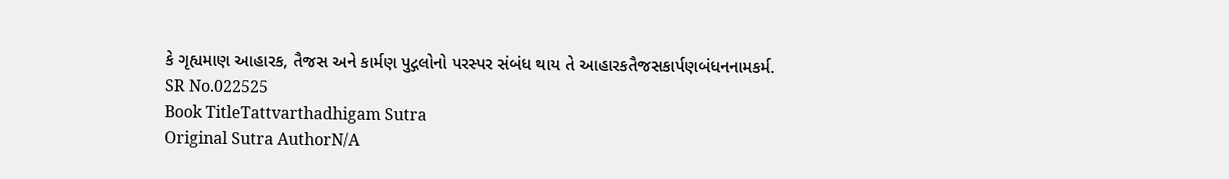કે ગૃહ્યમાણ આહારક, તૈજસ અને કાર્મણ પુદ્ગલોનો પરસ્પર સંબંધ થાય તે આહારકતૈજસકાર્પણબંધનનામકર્મ.
SR No.022525
Book TitleTattvarthadhigam Sutra
Original Sutra AuthorN/A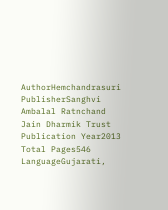AuthorHemchandrasuri
PublisherSanghvi Ambalal Ratnchand Jain Dharmik Trust
Publication Year2013
Total Pages546
LanguageGujarati,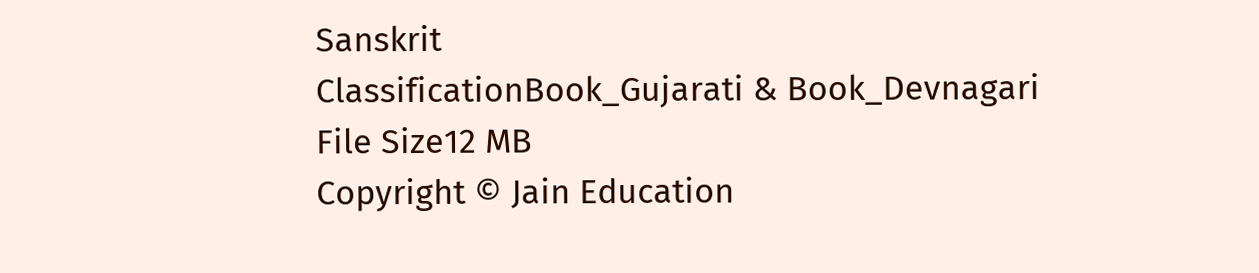Sanskrit
ClassificationBook_Gujarati & Book_Devnagari
File Size12 MB
Copyright © Jain Education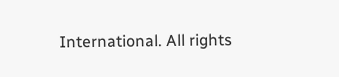International. All rights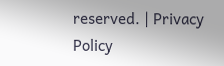reserved. | Privacy Policy